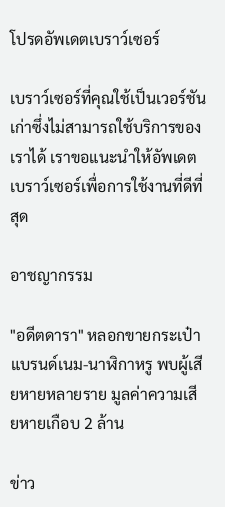โปรดอัพเดตเบราว์เซอร์

เบราว์เซอร์ที่คุณใช้เป็นเวอร์ชันเก่าซึ่งไม่สามารถใช้บริการของเราได้ เราขอแนะนำให้อัพเดตเบราว์เซอร์เพื่อการใช้งานที่ดีที่สุด

อาชญากรรม

"อดีตดารา" หลอกขายกระเป๋าแบรนด์เนม-นาฬิกาหรู พบผู้เสียหายหลายราย มูลค่าความเสียหายเกือบ 2 ล้าน

ข่าว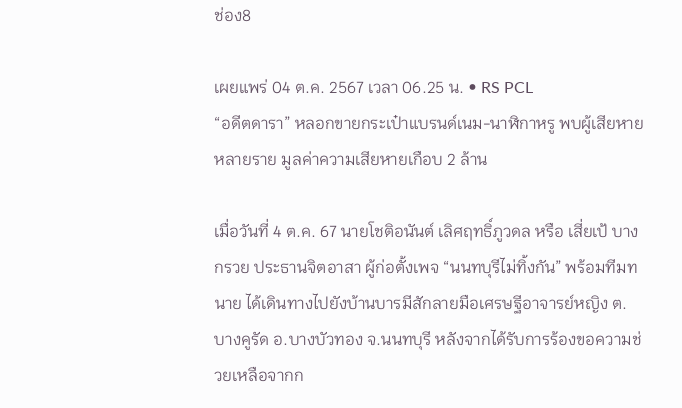ช่อง8

เผยแพร่ 04 ต.ค. 2567 เวลา 06.25 น. • RS PCL
“อดีตดารา” หลอกขายกระเป๋าแบรนด์เนม-นาฬิกาหรู พบผู้เสียหายหลายราย มูลค่าความเสียหายเกือบ 2 ล้าน

เมื่อวันที่ 4 ต.ค. 67 นายโชติอนันต์ เลิศฤทธิ์ภูวดล หรือ เสี่ยเป้ บางกรวย ประธานจิตอาสา ผู้ก่อตั้งเพจ “นนทบุรีไม่ทิ้งกัน” พร้อมทีมทนาย ได้เดินทางไปยังบ้านบารมีสักลายมือเศรษฐีอาจารย์หญิง ต.บางคูรัด อ.บางบัวทอง จ.นนทบุรี หลังจากได้รับการร้องขอความช่วยเหลือจากก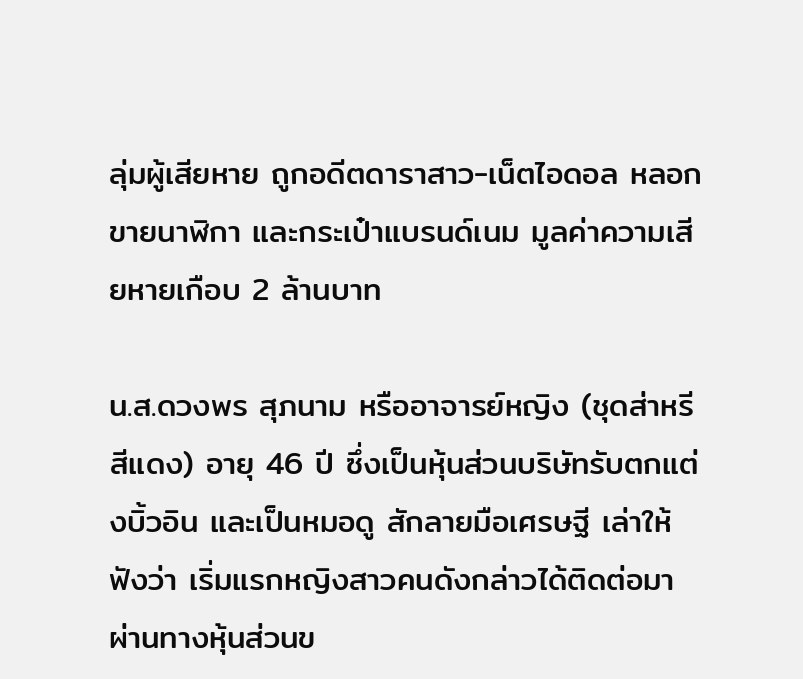ลุ่มผู้เสียหาย ถูกอดีตดาราสาว-เน็ตไอดอล หลอกขายนาฬิกา และกระเป๋าแบรนด์เนม มูลค่าความเสียหายเกือบ 2 ล้านบาท

น.ส.ดวงพร สุภนาม หรืออาจารย์หญิง (ชุดส่าหรีสีแดง) อายุ 46 ปี ซึ่งเป็นหุ้นส่วนบริษัทรับตกแต่งบิ้วอิน และเป็นหมอดู สักลายมือเศรษฐี เล่าให้ฟังว่า เริ่มแรกหญิงสาวคนดังกล่าวได้ติดต่อมาผ่านทางหุ้นส่วนข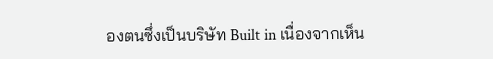องตนซึ่งเป็นบริษัท Built in เนื่องจากเห็น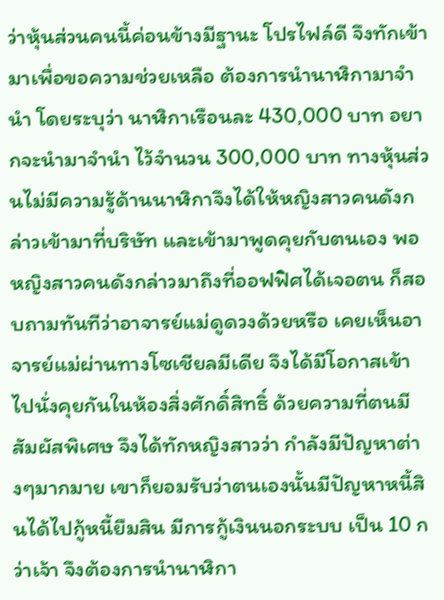ว่าหุ้นส่วนคนนี้ค่อนข้างมีฐานะ โปรไฟล์ดี จึงทักเข้ามาเพื่อขอความช่วยเหลือ ต้องการนำนาฬิกามาจำนำ โดยระบุว่า นาฬิกาเรือนละ 430,000 บาท อยากจะนำมาจำนำ ไว้จำนวน 300,000 บาท ทางหุ้นส่วนไม่มีความรู้ด้านนาฬิกาจึงได้ให้หญิงสาวคนดังกล่าวเข้ามาที่บริษัท และเข้ามาพูดคุยกับตนเอง พอหญิงสาวคนดังกล่าวมาถึงที่ออฟฟิศได้เจอตน ก็สอบถามทันทีว่าอาจารย์แม่ดูดวงด้วยหรือ เคยเห็นอาจารย์แม่ผ่านทางโซเชียลมีเดีย จึงได้มีโอกาสเข้าไปนั่งคุยกันในห้องสิ่งศักดิ์สิทธิ์ ด้วยความที่ตนมีสัมผัสพิเศษ จึงได้ทักหญิงสาวว่า กำลังมีปัญหาต่างๆมากมาย เขาก็ยอมรับว่าตนเองนั้นมีปัญหาหนี้สินได้ไปกู้หนี้ยืมสิน มีการกู้เงินนอกระบบ เป็น 10 กว่าเจ้า จึงต้องการนำนาฬิกา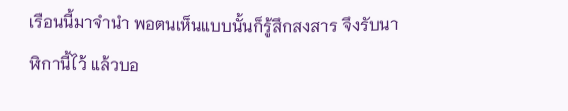เรือนนี้มาจำนำ พอตนเห็นแบบนั้นก็รู้สึกสงสาร จึงรับนาฬิกานี้ไว้ แล้วบอ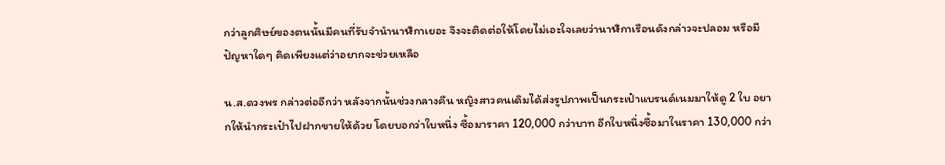กว่าลูกศิษย์ของตนนั้นมีคนที่รับจำนำนาฬิกาเยอะ จึงจะติดต่อให้โดยไม่เอะใจเลยว่านาฬิกาเรือนดังกล่าวจะปลอม หรือมีปัญหาใดๆ คิดเพียงแต่ว่าอยากจะช่วยเหลือ

น.ส.ดวงพร กล่าวต่ออีกว่า หลังจากนั้นช่วงกลางคืน หญิงสาวคนเดิมได้ส่งรูปภาพเป็นกระเป๋าแบรนด์เนมมาให้ดู 2 ใบ อยากให้นำกระเป๋าไปฝากขายให้ด้วย โดยบอกว่าใบหนึ่ง ซื้อมาราคา 120,000 กว่าบาท อีกใบหนึ่งซื้อมาในราคา 130,000 กว่า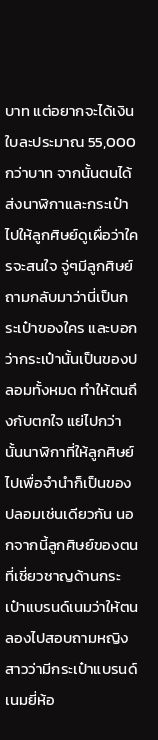บาท แต่อยากจะได้เงินใบละประมาณ 55,000 กว่าบาท จากนั้นตนได้ส่งนาฬิกาและกระเป๋าไปให้ลูกศิษย์ดูเผื่อว่าใครจะสนใจ จู่ๆมีลูกศิษย์ถามกลับมาว่านี่เป็นกระเป๋าของใคร และบอกว่ากระเป๋านั้นเป็นของปลอมทั้งหมด ทำให้ตนถึงกับตกใจ แย่ไปกว่านั้นนาฬิกาที่ให้ลูกศิษย์ไปเพื่อจำนำก็เป็นของปลอมเช่นเดียวกัน นอกจากนี้ลูกศิษย์ของตนที่เชี่ยวชาญด้านกระเป๋าแบรนด์เนมว่าให้ตนลองไปสอบถามหญิงสาวว่ามีกระเป๋าแบรนด์เนมยี่ห้อ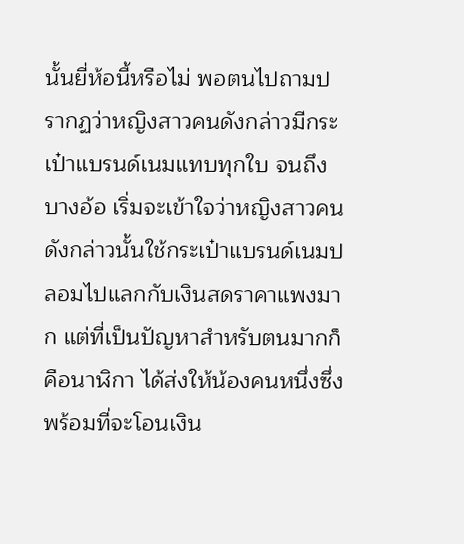นั้นยี่ห้อนี้หรือไม่ พอตนไปถามปรากฏว่าหญิงสาวคนดังกล่าวมีกระเป๋าแบรนด์เนมแทบทุกใบ จนถึงบางอ้อ เริ่มจะเข้าใจว่าหญิงสาวคนดังกล่าวนั้นใช้กระเป๋าแบรนด์เนมปลอมไปแลกกับเงินสดราคาแพงมาก แต่ที่เป็นปัญหาสำหรับตนมากก็คือนาฬิกา ได้ส่งให้น้องคนหนึ่งซึ่งพร้อมที่จะโอนเงิน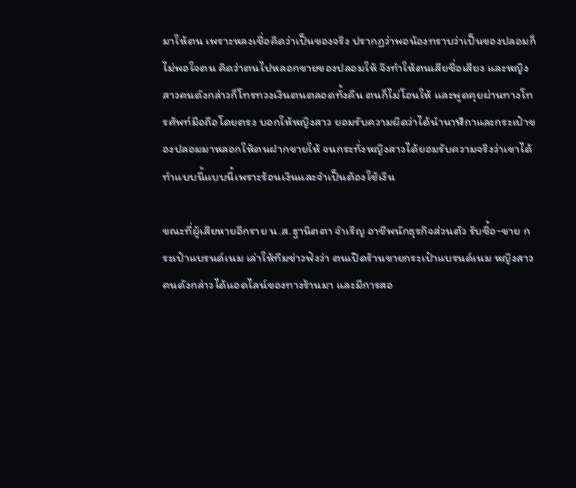มาให้ตน เพราะหลงเชื่อคิดว่าเป็นของจริง ปรากฏว่าพอน้องทราบว่าเป็นของปลอมก็ไม่พอใจตน คิดว่าตนไปหลอกขายของปลอมให้ จึงทำให้ตนเสียชื่อเสียง และหญิงสาวคนดังกล่าวก็โทรทวงเงินตนตลอดทั้งคืน ตนก็ไม่โอนให้ และพูดคุยผ่านทางโทรศัพท์มือถือโดยตรง บอกให้หญิงสาว ยอมรับความผิดว่าได้นำนาฬิกาและกระเป๋าของปลอมมาหลอกให้ตนฝากขายให้ จนกระทั่งหญิงสาวได้ยอมรับความจริงว่าเขาได้ทำแบบนี้แบบนี้เพราะร้อนเงินและจำเป็นต้องใช้เงิน

ขณะที่ผู้เสียหายอีกราย น.ส.ฐานิตตา จำเริญ อาชีพนักธุรกิจส่วนตัว รับซื้อ-ขาย กระเป๋าแบรนด์เนม เล่าให้ทีมข่าวฟังว่า ตนเปิดร้านขายกระเป๋าแบรนด์เนม หญิงสาวคนดังกล่าวได้แอดไลน์ของทางร้านมา และมีการสอ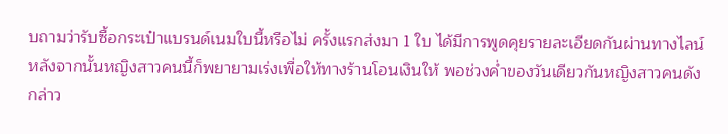บถามว่ารับซื้อกระเป๋าแบรนด์เนมใบนี้หรือไม่ ครั้งแรกส่งมา 1 ใบ ได้มีการพูดคุยรายละเอียดกันผ่านทางไลน์ หลังจากนั้นหญิงสาวคนนี้ก็พยายามเร่งเพื่อให้ทางร้านโอนเงินให้ พอช่วงค่ำของวันเดียวกันหญิงสาวคนดังกล่าว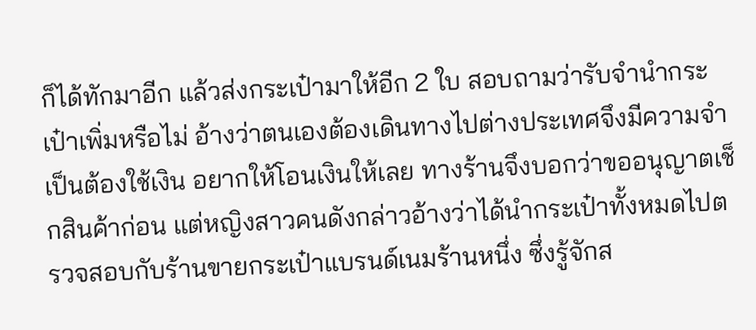ก็ได้ทักมาอีก แล้วส่งกระเป๋ามาให้อีก 2 ใบ สอบถามว่ารับจำนำกระเป๋าเพิ่มหรือไม่ อ้างว่าตนเองต้องเดินทางไปต่างประเทศจึงมีความจำเป็นต้องใช้เงิน อยากให้โอนเงินให้เลย ทางร้านจึงบอกว่าขออนุญาตเช็กสินค้าก่อน แต่หญิงสาวคนดังกล่าวอ้างว่าได้นำกระเป๋าทั้งหมดไปตรวจสอบกับร้านขายกระเป๋าแบรนด์เนมร้านหนึ่ง ซึ่งรู้จักส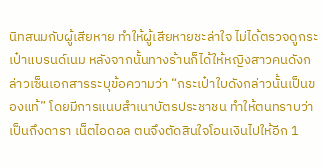นิทสนมกับผู้เสียหาย ทำให้ผู้เสียหายชะล่าใจ ไม่ได้ตรวจดูกระเป๋าแบรนด์เนม หลังจากนั้นทางร้านก็ได้ให้หญิงสาวคนดังกล่าวเซ็นเอกสารระบุข้อความว่า “กระเป๋าใบดังกล่าวนั้นเป็นของแท้” โดยมีการแนบสำเนาบัตรประชาชน ทำให้ตนทราบว่าเป็นถึงดารา เน็ตไอดอล ตนจึงตัดสินใจโอนเงินไปให้อีก 1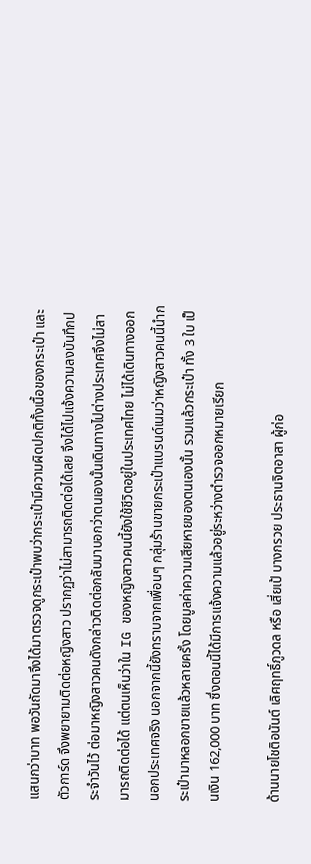แสนกว่าบาท พอวันถัดมาจึงได้มาตรวจดูกระเป๋าพบว่ากระเป๋ามีความผิดปกติทั้งเนื้อของกระเป๋า และตัวการ์ด จึงพยายามติดต่อหญิงสาว ปรากฏว่าไม่สามารถติดต่อได้เลย จึงได้ไปแจ้งความลงบันทึกประจำวันไว้ ต่อมาหญิงสาวคนดังกล่าวติดต่อกลับมาบอกว่าตนเองนั้นเดินทางไปต่างประเทศจึงไม่สามารถติดต่อได้ แต่ตนเห็นว่าใน IG ของหญิงสาวคนนี้ยังใช้ชีวิตอยู่ในประเทศไทย ไม่ได้เดินทางออกนอกประเทศจริง นอกจากนี้ยังทราบจากเพื่อนๆ กลุ่มร้านขายกระเป๋าแบรนด์เนมว่าหญิงสาวคนนี้นำกระเป๋ามาหลอกขายแล้วหลายครั้ง โดยมูลค่าความเสียหายของตนเองนั้น รวมแล้วกระเป๋า ทั้ง 3 ใบ เป็นเงิน 162,000 บาท ซึ่งตอนนี้ได้มีการแจ้งความแล้วอยู่ระหว่างตำรวจออกหมายเรียก

ด้านนายโชติอนันต์ เลิศฤทธิ์ภูวดล หรือ เสี่ยเป้ บางกรวย ประธานจิตอาสา ผู้ก่อ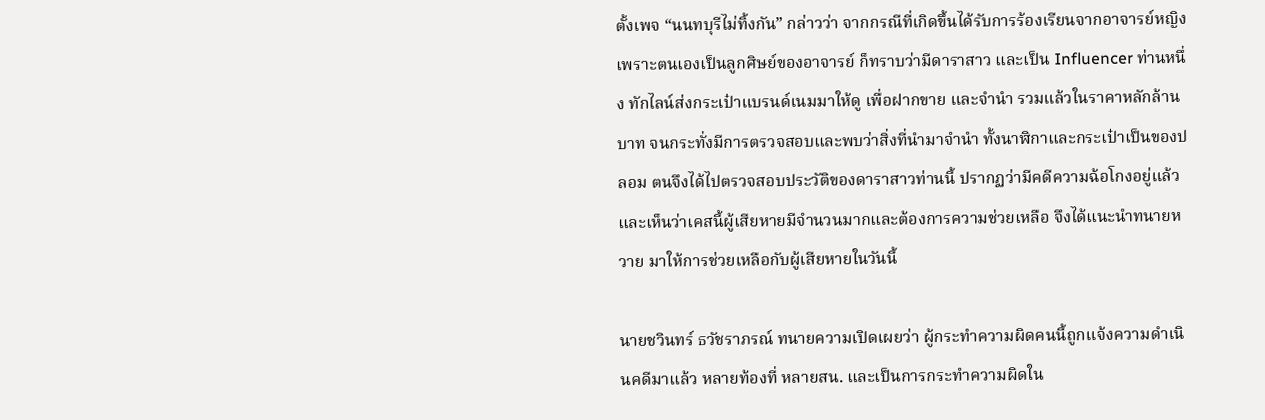ตั้งเพจ “นนทบุรีไม่ทิ้งกัน” กล่าวว่า จากกรณีที่เกิดขึ้นได้รับการร้องเรียนจากอาจารย์หญิงเพราะตนเองเป็นลูกศิษย์ของอาจารย์ ก็ทราบว่ามีดาราสาว และเป็น Influencer ท่านหนึ่ง ทักไลน์ส่งกระเป๋าแบรนด์เนมมาให้ดู เพื่อฝากขาย และจำนำ รวมแล้วในราคาหลักล้านบาท จนกระทั่งมีการตรวจสอบและพบว่าสิ่งที่นำมาจำนำ ทั้งนาฬิกาและกระเป๋าเป็นของปลอม ตนจึงได้ไปตรวจสอบประวัติของดาราสาวท่านนี้ ปรากฏว่ามีคดีความฉ้อโกงอยู่แล้ว และเห็นว่าเคสนี้ผู้เสียหายมีจำนวนมากและต้องการความช่วยเหลือ จึงได้แนะนำทนายหวาย มาให้การช่วยเหลือกับผู้เสียหายในวันนี้

นายชวินทร์ ธวัชราภรณ์ ทนายความเปิดเผยว่า ผู้กระทำความผิดคนนี้ถูกแจ้งความดำเนินคดีมาแล้ว หลายท้องที่ หลายสน. และเป็นการกระทำความผิดใน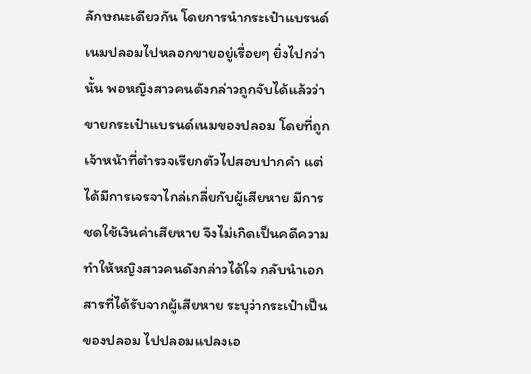ลักษณะเดียวกัน โดยการนำกระเป๋าแบรนด์เนมปลอมไปหลอกขายอยู่เรื่อยๆ ยิ่งไปกว่านั้น พอหญิงสาวคนดังกล่าวถูกจับได้แล้วว่าขายกระเป๋าแบรนด์เนมของปลอม โดยที่ถูกเจ้าหน้าที่ตำรวจเรียกตัวไปสอบปากคำ แต่ได้มีการเจรจาไกล่เกลี่ยกับผู้เสียหาย มีการชดใช้เงินค่าเสียหาย จึงไม่เกิดเป็นคดีความ ทำให้หญิงสาวคนดังกล่าวได้ใจ กลับนำเอกสารที่ได้รับจากผู้เสียหาย ระบุว่ากระเป๋าเป็นของปลอม ไปปลอมแปลงเอ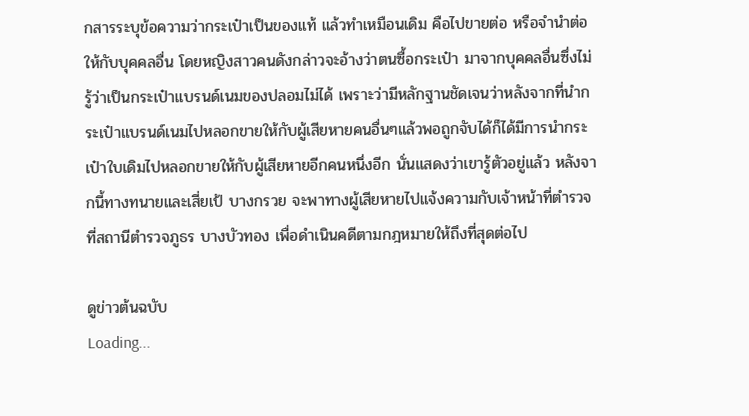กสารระบุข้อความว่ากระเป๋าเป็นของแท้ แล้วทำเหมือนเดิม คือไปขายต่อ หรือจำนำต่อให้กับบุคคลอื่น โดยหญิงสาวคนดังกล่าวจะอ้างว่าตนซื้อกระเป๋า มาจากบุคคลอื่นซึ่งไม่รู้ว่าเป็นกระเป๋าแบรนด์เนมของปลอมไม่ได้ เพราะว่ามีหลักฐานชัดเจนว่าหลังจากที่นำกระเป๋าแบรนด์เนมไปหลอกขายให้กับผู้เสียหายคนอื่นๆแล้วพอถูกจับได้ก็ได้มีการนำกระเป๋าใบเดิมไปหลอกขายให้กับผู้เสียหายอีกคนหนึ่งอีก นั่นแสดงว่าเขารู้ตัวอยู่แล้ว หลังจากนี้ทางทนายและเสี่ยเป้ บางกรวย จะพาทางผู้เสียหายไปแจ้งความกับเจ้าหน้าที่ตำรวจที่สถานีตำรวจภูธร บางบัวทอง เพื่อดำเนินคดีตามกฎหมายให้ถึงที่สุดต่อไป

ดูข่าวต้นฉบับ
Loading...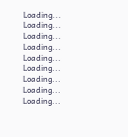Loading...
Loading...
Loading...
Loading...
Loading...
Loading...
Loading...
Loading...
Loading...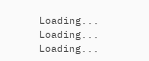Loading...
Loading...
Loading...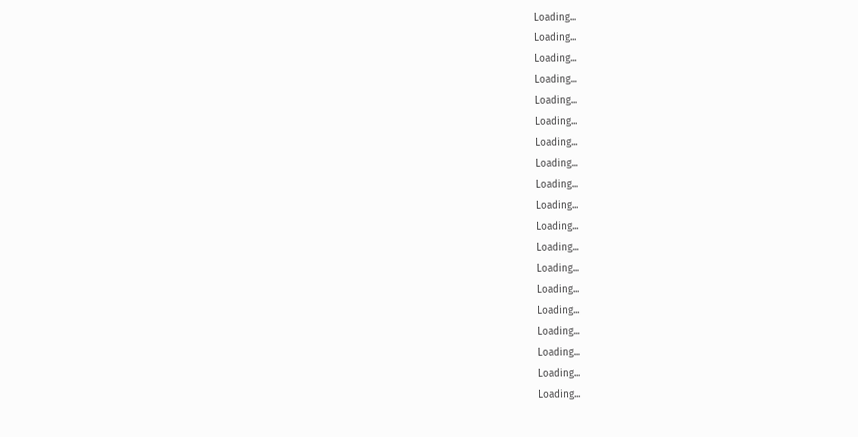Loading...
Loading...
Loading...
Loading...
Loading...
Loading...
Loading...
Loading...
Loading...
Loading...
Loading...
Loading...
Loading...
Loading...
Loading...
Loading...
Loading...
Loading...
Loading...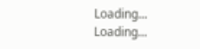Loading...
Loading...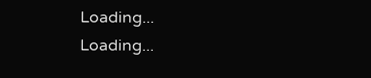Loading...
Loading...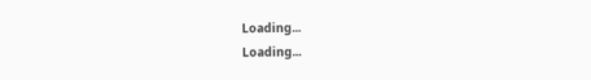Loading...
Loading...